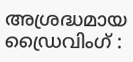അശ്രദ്ധമായ ഡ്രൈവിംഗ് :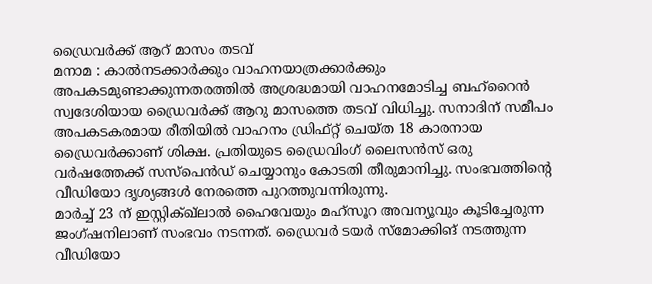ഡ്രൈവർക്ക് ആറ് മാസം തടവ്
മനാമ : കാൽനടക്കാർക്കും വാഹനയാത്രക്കാർക്കും അപകടമുണ്ടാക്കുന്നതരത്തിൽ അശ്രദ്ധമായി വാഹനമോടിച്ച ബഹ്റൈൻ സ്വദേശിയായ ഡ്രൈവർക്ക് ആറു മാസത്തെ തടവ് വിധിച്ചു. സനാദിന് സമീപം അപകടകരമായ രീതിയിൽ വാഹനം ഡ്രിഫ്റ്റ് ചെയ്ത 18 കാരനായ ഡ്രൈവർക്കാണ് ശിക്ഷ. പ്രതിയുടെ ഡ്രൈവിംഗ് ലൈസൻസ് ഒരു വർഷത്തേക്ക് സസ്പെൻഡ് ചെയ്യാനും കോടതി തീരുമാനിച്ചു. സംഭവത്തിന്റെ വീഡിയോ ദൃശ്യങ്ങൾ നേരത്തെ പുറത്തുവന്നിരുന്നു.
മാർച്ച് 23 ന് ഇസ്റ്റിക്ഖ്ലാൽ ഹൈവേയും മഹ്സൂറ അവന്യൂവും കൂടിച്ചേരുന്ന ജംഗ്ഷനിലാണ് സംഭവം നടന്നത്. ഡ്രൈവർ ടയർ സ്മോക്കിങ് നടത്തുന്ന വീഡിയോ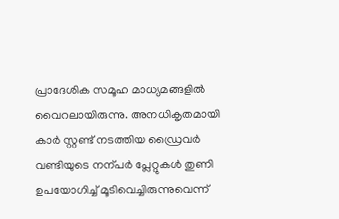പ്രാദേശിക സമൂഹ മാധ്യമങ്ങളിൽ വൈറലായിരുന്നു. അനധികൃതമായി കാർ സ്റ്റണ്ട് നടത്തിയ ഡ്രൈവർ വണ്ടിയുടെ നന്പർ പ്ലേറ്റുകൾ തുണി ഉപയോഗിച്ച് മൂടിവെച്ചിരുന്നുവെന്ന്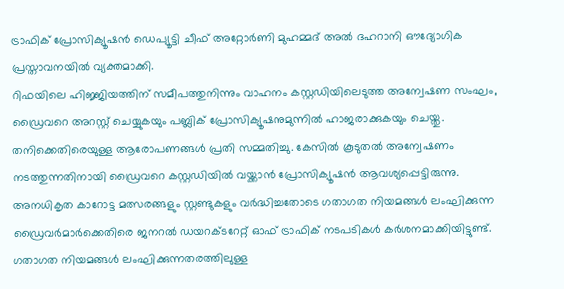ട്രാഫിക് പ്രോസിക്യൂഷൻ ഡെപ്യൂട്ടി ചീഫ് അറ്റോർണി മുഹമ്മദ് അൽ ദഹറാനി ഔദ്യോഗിക പ്രസ്താവനയിൽ വ്യക്തമാക്കി.
റിഫയിലെ ഹിജ്ജിയത്തിന് സമീപത്തുനിന്നും വാഹനം കസ്റ്റഡിയിലെടുത്ത അന്വേഷണ സംഘം, ഡ്രൈവറെ അറസ്റ്റ് ചെയ്യുകയും പബ്ലിക് പ്രോസിക്യൂഷനുമുന്നിൽ ഹാജരാക്കുകയും ചെയ്തു. തനിക്കെതിരെയുള്ള ആരോപണങ്ങൾ പ്രതി സമ്മതിച്ചു. കേസിൽ കൂടുതൽ അന്വേഷണം നടത്തുന്നതിനായി ഡ്രൈവറെ കസ്റ്റഡിയിൽ വയ്ക്കാൻ പ്രോസിക്യൂഷൻ ആവശ്യപ്പെട്ടിരുന്നു.
അനധികൃത കാറോട്ട മത്സരങ്ങളും സ്റ്റണ്ടുകളും വർദ്ധിച്ചതോടെ ഗതാഗത നിയമങ്ങൾ ലംഘിക്കുന്ന ഡ്രൈവർമാർക്കെതിരെ ജനറൽ ഡയറക്ടറേറ്റ് ഓഫ് ട്രാഫിക് നടപടികൾ കർശനമാക്കിയിട്ടുണ്ട്. ഗതാഗത നിയമങ്ങൾ ലംഘിക്കുന്നതരത്തിലുള്ള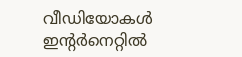വീഡിയോകൾ ഇന്റർനെറ്റിൽ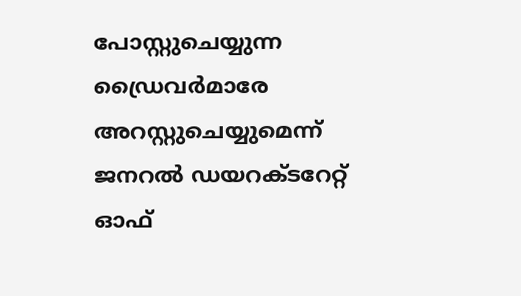പോസ്റ്റുചെയ്യുന്ന ഡ്രൈവർമാരേ അറസ്റ്റുചെയ്യുമെന്ന് ജനറൽ ഡയറക്ടറേറ്റ് ഓഫ്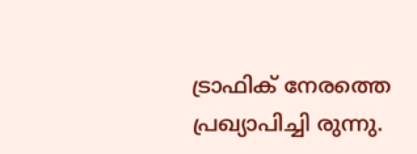ട്രാഫിക് നേരത്തെ പ്രഖ്യാപിച്ചി രുന്നു.